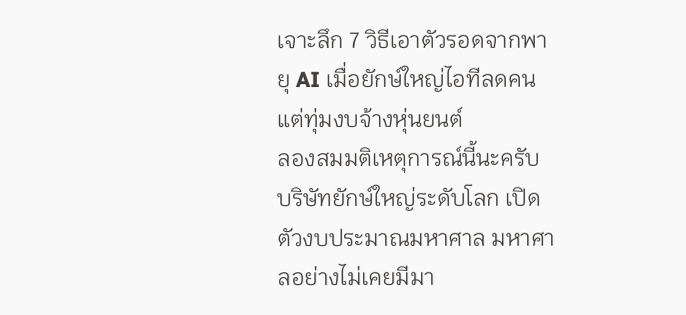เจาะลึก 7 วิธีเอาตัวรอดจากพายุ AI เมื่อยักษ์ใหญ่ไอทีลดคนแต่ทุ่มงบจ้างหุ่นยนต์
ลองสมมติเหตุการณ์นี้นะครับ บริษัทยักษ์ใหญ่ระดับโลก เปิดตัวงบประมาณมหาศาล มหาศาลอย่างไม่เคยมีมา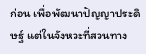ก่อน เพื่อพัฒนาปัญญาประดิษฐ์ แต่ในจังหวะที่สวนทาง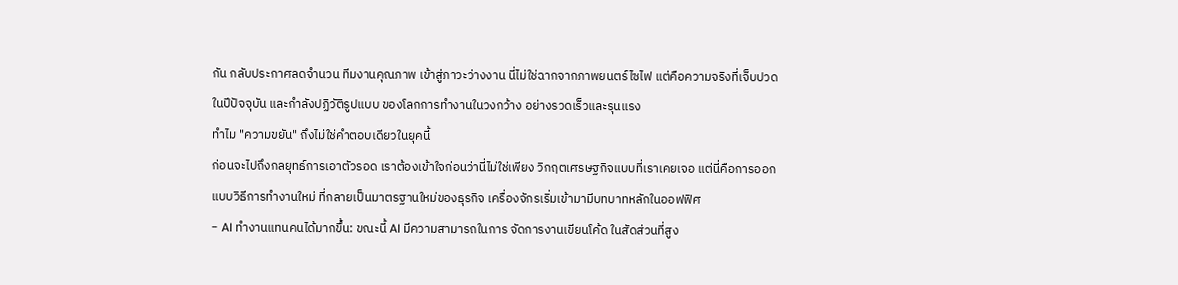กัน กลับประกาศลดจำนวน ทีมงานคุณภาพ เข้าสู่ภาวะว่างงาน นี่ไม่ใช่ฉากจากภาพยนตร์ไซไฟ แต่คือความจริงที่เจ็บปวดในปีปัจจุบัน และกำลังปฏิวัติรูปแบบ ของโลกการทำงานในวงกว้าง อย่างรวดเร็วและรุนแรง
ทำไม "ความขยัน" ถึงไม่ใช่คำตอบเดียวในยุคนี้
ก่อนจะไปถึงกลยุทธ์การเอาตัวรอด เราต้องเข้าใจก่อนว่านี่ไม่ใช่เพียง วิกฤตเศรษฐกิจแบบที่เราเคยเจอ แต่นี่คือการออกแบบวิธีการทำงานใหม่ ที่กลายเป็นมาตรฐานใหม่ของธุรกิจ เครื่องจักรเริ่มเข้ามามีบทบาทหลักในออฟฟิศ
- AI ทำงานแทนคนได้มากขึ้น: ขณะนี้ AI มีความสามารถในการ จัดการงานเขียนโค้ด ในสัดส่วนที่สูง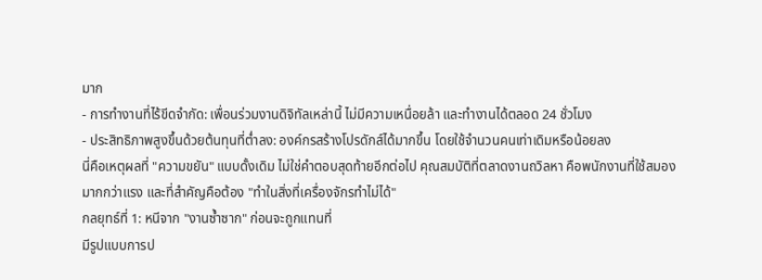มาก
- การทำงานที่ไร้ขีดจำกัด: เพื่อนร่วมงานดิจิทัลเหล่านี้ ไม่มีความเหนื่อยล้า และทำงานได้ตลอด 24 ชั่วโมง
- ประสิทธิภาพสูงขึ้นด้วยต้นทุนที่ต่ำลง: องค์กรสร้างโปรดักส์ได้มากขึ้น โดยใช้จำนวนคนเท่าเดิมหรือน้อยลง
นี่คือเหตุผลที่ "ความขยัน" แบบดั้งเดิม ไม่ใช่คำตอบสุดท้ายอีกต่อไป คุณสมบัติที่ตลาดงานถวิลหา คือพนักงานที่ใช้สมองมากกว่าแรง และที่สำคัญคือต้อง "ทำในสิ่งที่เครื่องจักรทำไม่ได้"
กลยุทธ์ที่ 1: หนีจาก "งานซ้ำซาก" ก่อนจะถูกแทนที่
มีรูปแบบการป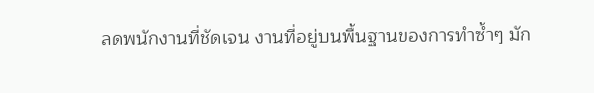ลดพนักงานที่ชัดเจน งานที่อยู่บนพื้นฐานของการทำซ้ำๆ มัก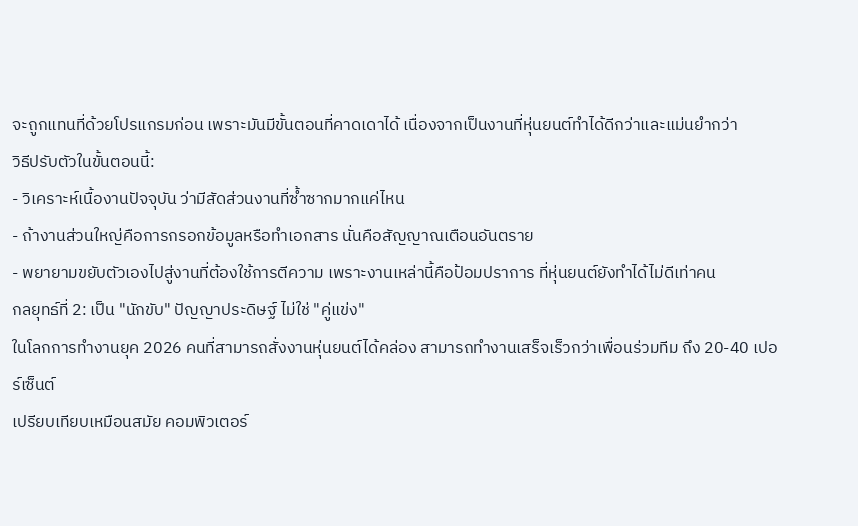จะถูกแทนที่ด้วยโปรแกรมก่อน เพราะมันมีขั้นตอนที่คาดเดาได้ เนื่องจากเป็นงานที่หุ่นยนต์ทำได้ดีกว่าและแม่นยำกว่า
วิธีปรับตัวในขั้นตอนนี้:
- วิเคราะห์เนื้องานปัจจุบัน ว่ามีสัดส่วนงานที่ซ้ำซากมากแค่ไหน
- ถ้างานส่วนใหญ่คือการกรอกข้อมูลหรือทำเอกสาร นั่นคือสัญญาณเตือนอันตราย
- พยายามขยับตัวเองไปสู่งานที่ต้องใช้การตีความ เพราะงานเหล่านี้คือป้อมปราการ ที่หุ่นยนต์ยังทำได้ไม่ดีเท่าคน
กลยุทธ์ที่ 2: เป็น "นักขับ" ปัญญาประดิษฐ์ ไม่ใช่ "คู่แข่ง"
ในโลกการทำงานยุค 2026 คนที่สามารถสั่งงานหุ่นยนต์ได้คล่อง สามารถทำงานเสร็จเร็วกว่าเพื่อนร่วมทีม ถึง 20-40 เปอร์เซ็นต์
เปรียบเทียบเหมือนสมัย คอมพิวเตอร์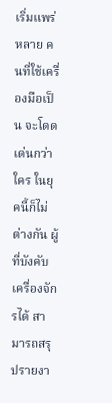เริ่มแพร่หลาย คนที่ใช้เครื่องมือเป็น จะโดดเด่นกว่าใคร ในยุคนี้ก็ไม่ต่างกัน ผู้ที่บังคับเครื่องจักรได้ สามารถสรุปรายงา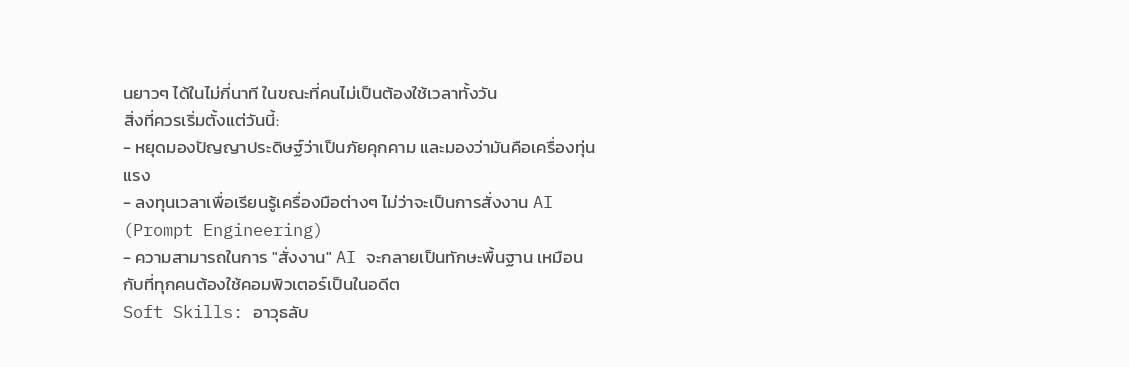นยาวๆ ได้ในไม่กี่นาที ในขณะที่คนไม่เป็นต้องใช้เวลาทั้งวัน
สิ่งที่ควรเริ่มตั้งแต่วันนี้:
- หยุดมองปัญญาประดิษฐ์ว่าเป็นภัยคุกคาม และมองว่ามันคือเครื่องทุ่นแรง
- ลงทุนเวลาเพื่อเรียนรู้เครื่องมือต่างๆ ไม่ว่าจะเป็นการสั่งงาน AI (Prompt Engineering)
- ความสามารถในการ "สั่งงาน" AI จะกลายเป็นทักษะพื้นฐาน เหมือนกับที่ทุกคนต้องใช้คอมพิวเตอร์เป็นในอดีต
Soft Skills: อาวุธลับ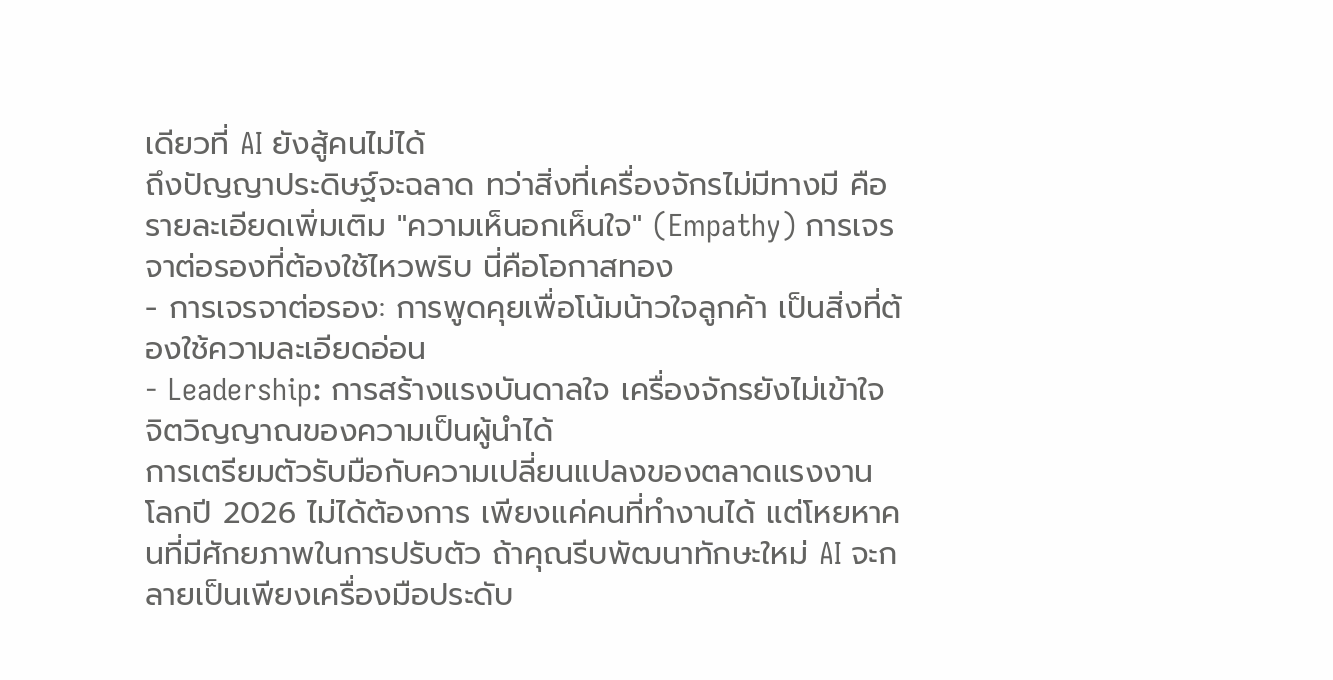เดียวที่ AI ยังสู้คนไม่ได้
ถึงปัญญาประดิษฐ์จะฉลาด ทว่าสิ่งที่เครื่องจักรไม่มีทางมี คือ รายละเอียดเพิ่มเติม "ความเห็นอกเห็นใจ" (Empathy) การเจรจาต่อรองที่ต้องใช้ไหวพริบ นี่คือโอกาสทอง
- การเจรจาต่อรอง: การพูดคุยเพื่อโน้มน้าวใจลูกค้า เป็นสิ่งที่ต้องใช้ความละเอียดอ่อน
- Leadership: การสร้างแรงบันดาลใจ เครื่องจักรยังไม่เข้าใจ จิตวิญญาณของความเป็นผู้นำได้
การเตรียมตัวรับมือกับความเปลี่ยนแปลงของตลาดแรงงาน
โลกปี 2026 ไม่ได้ต้องการ เพียงแค่คนที่ทำงานได้ แต่โหยหาคนที่มีศักยภาพในการปรับตัว ถ้าคุณรีบพัฒนาทักษะใหม่ AI จะกลายเป็นเพียงเครื่องมือประดับ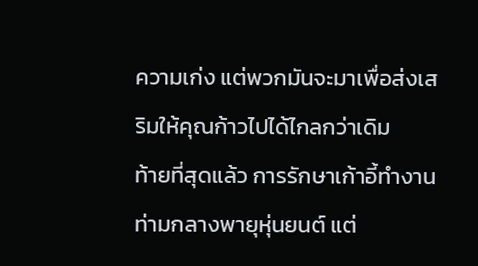ความเก่ง แต่พวกมันจะมาเพื่อส่งเสริมให้คุณก้าวไปได้ไกลกว่าเดิม
ท้ายที่สุดแล้ว การรักษาเก้าอี้ทำงานท่ามกลางพายุหุ่นยนต์ แต่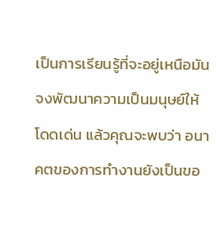เป็นการเรียนรู้ที่จะอยู่เหนือมัน จงพัฒนาความเป็นมนุษย์ให้โดดเด่น แล้วคุณจะพบว่า อนาคตของการทำงานยังเป็นขอ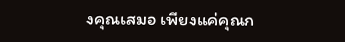งคุณเสมอ เพียงแค่คุณก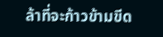ล้าที่จะก้าวข้ามขีด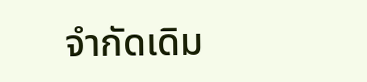จำกัดเดิม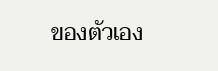ของตัวเอง